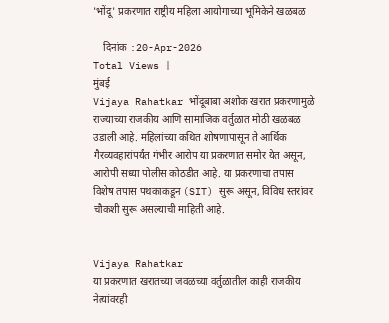'भोंदू' प्रकरणात राष्ट्रीय महिला आयोगाच्या भूमिकेने खळबळ

    दिनांक :20-Apr-2026
Total Views |
मुंबई
Vijaya Rahatkar भोंदूबाबा अशोक खरात प्रकरणामुळे राज्याच्या राजकीय आणि सामाजिक वर्तुळात मोठी खळबळ उडाली आहे. महिलांच्या कथित शोषणापासून ते आर्थिक गैरव्यवहारांपर्यंत गंभीर आरोप या प्रकरणात समोर येत असून, आरोपी सध्या पोलीस कोठडीत आहे. या प्रकरणाचा तपास विशेष तपास पथकाकडून (SIT) सुरू असून, विविध स्तरांवर चौकशी सुरू असल्याची माहिती आहे.


Vijaya Rahatkar
या प्रकरणात खरातच्या जवळच्या वर्तुळातील काही राजकीय नेत्यांवरही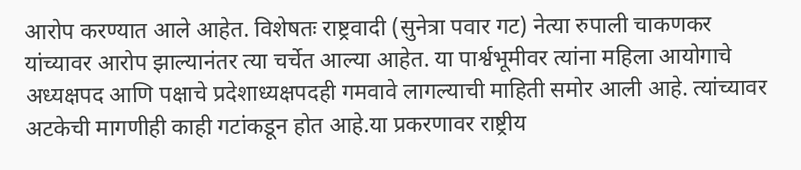आरोप करण्यात आले आहेत. विशेषतः राष्ट्रवादी (सुनेत्रा पवार गट) नेत्या रुपाली चाकणकर यांच्यावर आरोप झाल्यानंतर त्या चर्चेत आल्या आहेत. या पार्श्वभूमीवर त्यांना महिला आयोगाचे अध्यक्षपद आणि पक्षाचे प्रदेशाध्यक्षपदही गमवावे लागल्याची माहिती समोर आली आहे. त्यांच्यावर अटकेची मागणीही काही गटांकडून होत आहे.या प्रकरणावर राष्ट्रीय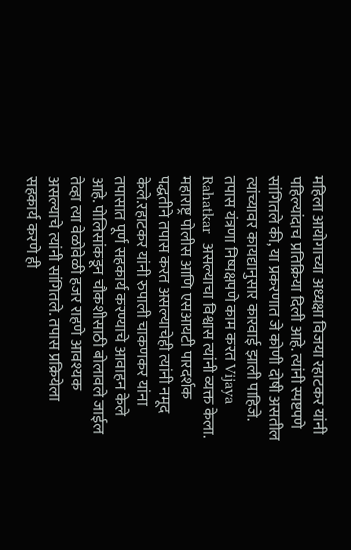महिला आयोगाच्या अध्यक्षा विजया रहाटकर यांनी पहिल्यांदाच प्रतिक्रिया दिली आहे. त्यांनी स्पष्टपणे सांगितले की, या प्रकरणात जे कोणी दोषी असतील त्यांच्यावर कायद्यानुसार कारवाई झाली पाहिजे. तपास यंत्रणा निष्पक्षपणे काम करत Vijaya Rahatkar  असल्याचा विश्वास त्यांनी व्यक्त केला. महाराष्ट्र पोलीस आणि एसआयटी पारदर्शक पद्धतीने तपास करत असल्याचेही त्यांनी नमूद केले.रहाटकर यांनी रुपाली चाकणकर यांना तपासात पूर्ण सहकार्य करण्याचे आवाहन केले आहे. पोलिसांकडून चौकशीसाठी बोलावले जाईल तेव्हा त्या वेळोवेळी हजर राहणे आवश्यक असल्याचे त्यांनी सांगितले. तपास प्रक्रियेला सहकार्य करणे ही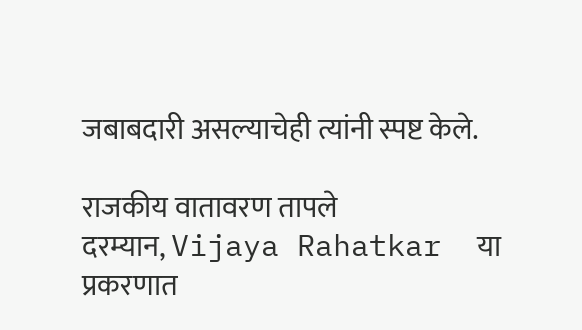जबाबदारी असल्याचेही त्यांनी स्पष्ट केले.

राजकीय वातावरण तापले
दरम्यान, Vijaya Rahatkar  या प्रकरणात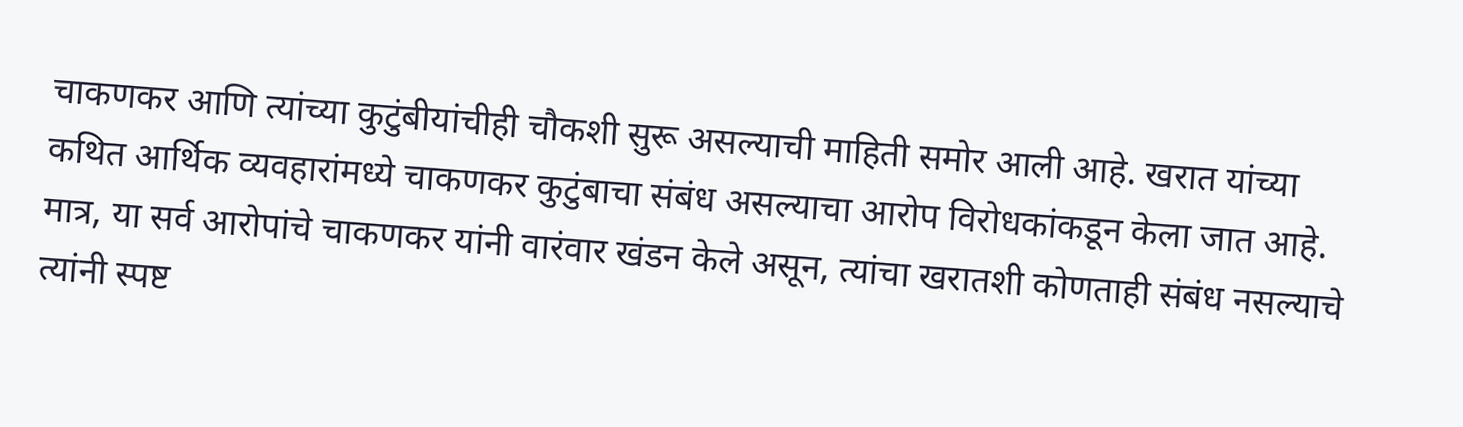चाकणकर आणि त्यांच्या कुटुंबीयांचीही चौकशी सुरू असल्याची माहिती समोर आली आहे. खरात यांच्या कथित आर्थिक व्यवहारांमध्ये चाकणकर कुटुंबाचा संबंध असल्याचा आरोप विरोधकांकडून केला जात आहे. मात्र, या सर्व आरोपांचे चाकणकर यांनी वारंवार खंडन केले असून, त्यांचा खरातशी कोणताही संबंध नसल्याचे त्यांनी स्पष्ट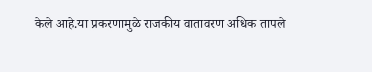केले आहे.या प्रकरणामुळे राजकीय वातावरण अधिक तापले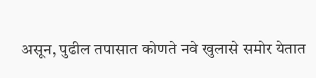असून, पुढील तपासात कोणते नवे खुलासे समोर येतात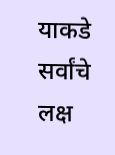याकडे सर्वांचे लक्ष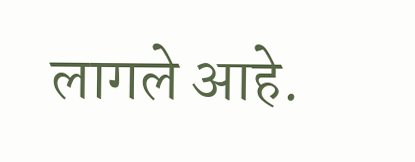लागले आहे.